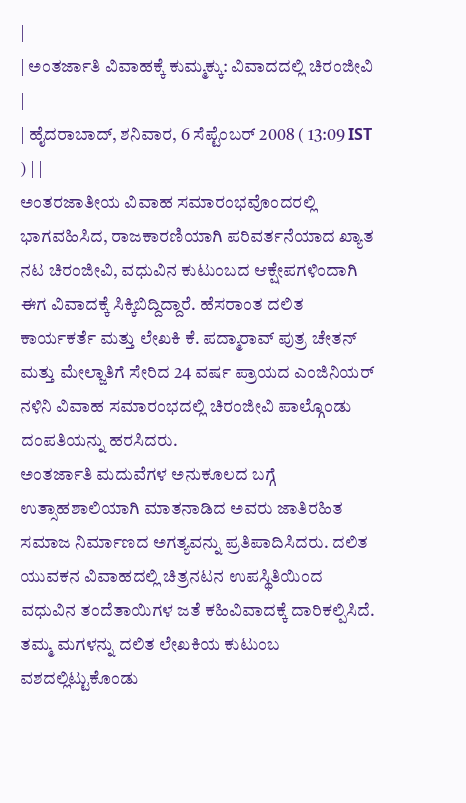|
| ಅಂತರ್ಜಾತಿ ವಿವಾಹಕ್ಕೆ ಕುಮ್ಮಕ್ಕು: ವಿವಾದದಲ್ಲಿ ಚಿರಂಜೀವಿ |
| ಹೈದರಾಬಾದ್, ಶನಿವಾರ, 6 ಸೆಪ್ಟೆಂಬರ್ 2008 ( 13:09 IST ) | |
ಅಂತರಜಾತೀಯ ವಿವಾಹ ಸಮಾರಂಭವೊಂದರಲ್ಲಿ ಭಾಗವಹಿಸಿದ, ರಾಜಕಾರಣಿಯಾಗಿ ಪರಿವರ್ತನೆಯಾದ ಖ್ಯಾತ ನಟ ಚಿರಂಜೀವಿ, ವಧುವಿನ ಕುಟುಂಬದ ಆಕ್ಷೇಪಗಳಿಂದಾಗಿ ಈಗ ವಿವಾದಕ್ಕೆ ಸಿಕ್ಕಿಬಿದ್ದಿದ್ದಾರೆ. ಹೆಸರಾಂತ ದಲಿತ ಕಾರ್ಯಕರ್ತೆ ಮತ್ತು ಲೇಖಕಿ ಕೆ. ಪದ್ಮಾರಾವ್ ಪುತ್ರ ಚೇತನ್ ಮತ್ತು ಮೇಲ್ಜಾತಿಗೆ ಸೇರಿದ 24 ವರ್ಷ ಪ್ರಾಯದ ಎಂಜಿನಿಯರ್ ನಳಿನಿ ವಿವಾಹ ಸಮಾರಂಭದಲ್ಲಿ ಚಿರಂಜೀವಿ ಪಾಲ್ಗೊಂಡು ದಂಪತಿಯನ್ನು ಹರಸಿದರು.
ಅಂತರ್ಜಾತಿ ಮದುವೆಗಳ ಅನುಕೂಲದ ಬಗ್ಗೆ ಉತ್ಸಾಹಶಾಲಿಯಾಗಿ ಮಾತನಾಡಿದ ಅವರು ಜಾತಿರಹಿತ ಸಮಾಜ ನಿರ್ಮಾಣದ ಅಗತ್ಯವನ್ನು ಪ್ರತಿಪಾದಿಸಿದರು. ದಲಿತ ಯುವಕನ ವಿವಾಹದಲ್ಲಿ ಚಿತ್ರನಟನ ಉಪಸ್ಥಿತಿಯಿಂದ ವಧುವಿನ ತಂದೆತಾಯಿಗಳ ಜತೆ ಕಹಿವಿವಾದಕ್ಕೆ ದಾರಿಕಲ್ಪಿಸಿದೆ.
ತಮ್ಮ ಮಗಳನ್ನು ದಲಿತ ಲೇಖಕಿಯ ಕುಟುಂಬ ವಶದಲ್ಲಿಟ್ಟುಕೊಂಡು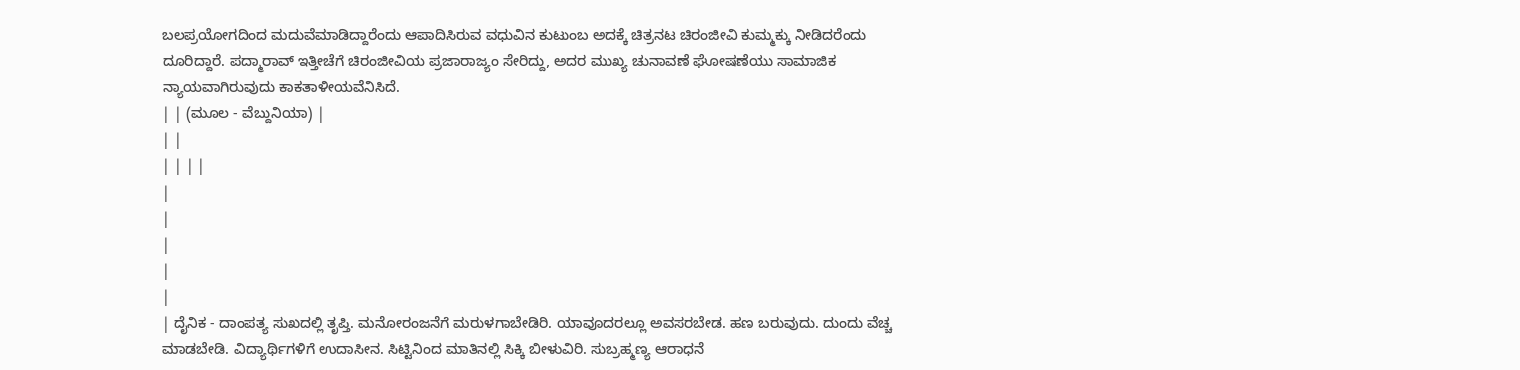ಬಲಪ್ರಯೋಗದಿಂದ ಮದುವೆಮಾಡಿದ್ದಾರೆಂದು ಆಪಾದಿಸಿರುವ ವಧುವಿನ ಕುಟುಂಬ ಅದಕ್ಕೆ ಚಿತ್ರನಟ ಚಿರಂಜೀವಿ ಕುಮ್ಮಕ್ಕು ನೀಡಿದರೆಂದು ದೂರಿದ್ದಾರೆ. ಪದ್ಮಾರಾವ್ ಇತ್ತೀಚೆಗೆ ಚಿರಂಜೀವಿಯ ಪ್ರಜಾರಾಜ್ಯಂ ಸೇರಿದ್ದು, ಅದರ ಮುಖ್ಯ ಚುನಾವಣೆ ಘೋಷಣೆಯು ಸಾಮಾಜಿಕ ನ್ಯಾಯವಾಗಿರುವುದು ಕಾಕತಾಳೀಯವೆನಿಸಿದೆ.
| | (ಮೂಲ - ವೆಬ್ದುನಿಯಾ) |
| |
| | | |
|
|
|
|
|
| ದೈನಿಕ - ದಾಂಪತ್ಯ ಸುಖದಲ್ಲಿ ತೃಪ್ತಿ. ಮನೋರಂಜನೆಗೆ ಮರುಳಗಾಬೇಡಿರಿ. ಯಾವೂದರಲ್ಲೂ ಅವಸರಬೇಡ. ಹಣ ಬರುವುದು. ದುಂದು ವೆಚ್ಚ ಮಾಡಬೇಡಿ. ವಿದ್ಯಾರ್ಥಿಗಳಿಗೆ ಉದಾಸೀನ. ಸಿಟ್ಟಿನಿಂದ ಮಾತಿನಲ್ಲಿ ಸಿಕ್ಕಿ ಬೀಳುವಿರಿ. ಸುಬ್ರಹ್ಮಣ್ಯ ಆರಾಧನೆ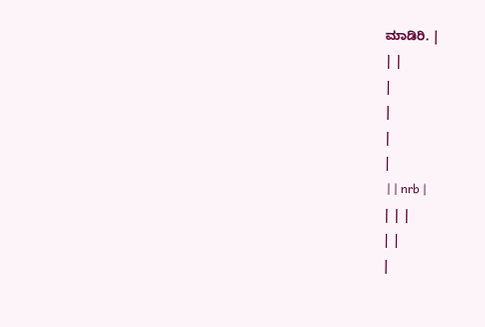ಮಾಡಿರಿ. |
| |
|
|
|
|
 | | nrb |
| | |
| |
|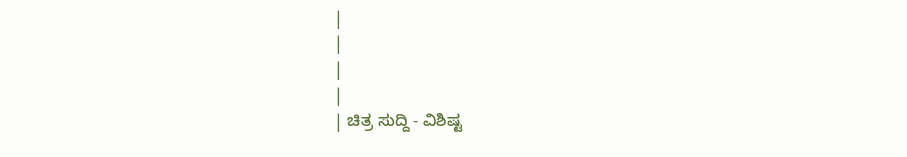|
|
|
|
| ಚಿತ್ರ ಸುದ್ದಿ - ವಿಶಿಷ್ಟ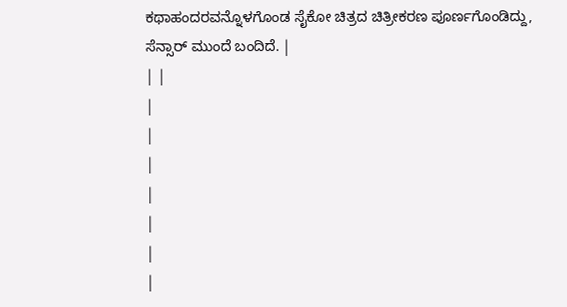ಕಥಾಹಂದರವನ್ನೊಳಗೊಂಡ ಸೈಕೋ ಚಿತ್ರದ ಚಿತ್ರೀಕರಣ ಪೂರ್ಣಗೊಂಡಿದ್ದು, ಸೆನ್ಸಾರ್ ಮುಂದೆ ಬಂದಿದೆ. |
| |
|
|
|
|
|
|
|